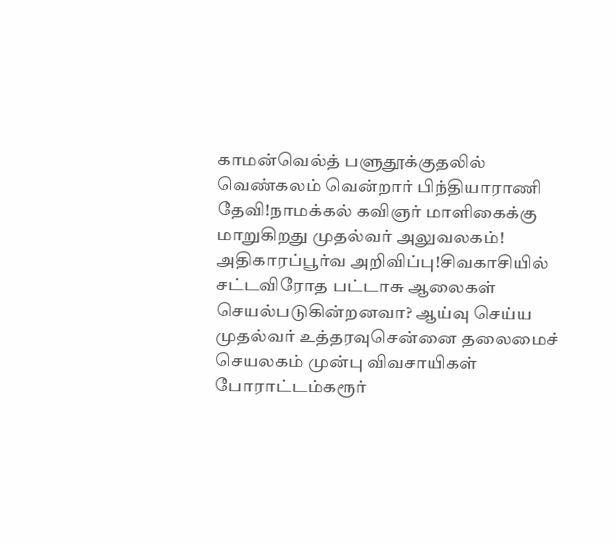காமன்வெல்த் பளுதூக்குதலில் வெண்கலம் வென்றார் பிந்தியாராணி தேவி!நாமக்கல் கவிஞர் மாளிகைக்கு மாறுகிறது முதல்வர் அலுவலகம்! அதிகாரப்பூர்வ அறிவிப்பு!சிவகாசியில் சட்டவிரோத பட்டாசு ஆலைகள் செயல்படுகின்றனவா? ஆய்வு செய்ய முதல்வர் உத்தரவுசென்னை தலைமைச் செயலகம் முன்பு விவசாயிகள் போராட்டம்கரூர்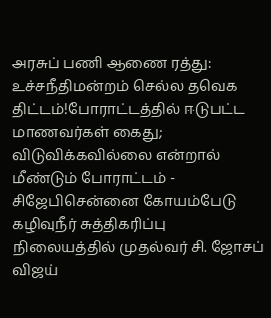அரசுப் பணி ஆணை ரத்து: உச்சநீதிமன்றம் செல்ல தவெக திட்டம்!போராட்டத்தில் ஈடுபட்ட மாணவர்கள் கைது; விடுவிக்கவில்லை என்றால் மீண்டும் போராட்டம் - சிஜேபிசென்னை கோயம்பேடு கழிவுநீர் சுத்திகரிப்பு நிலையத்தில் முதல்வர் சி. ஜோசப் விஜய்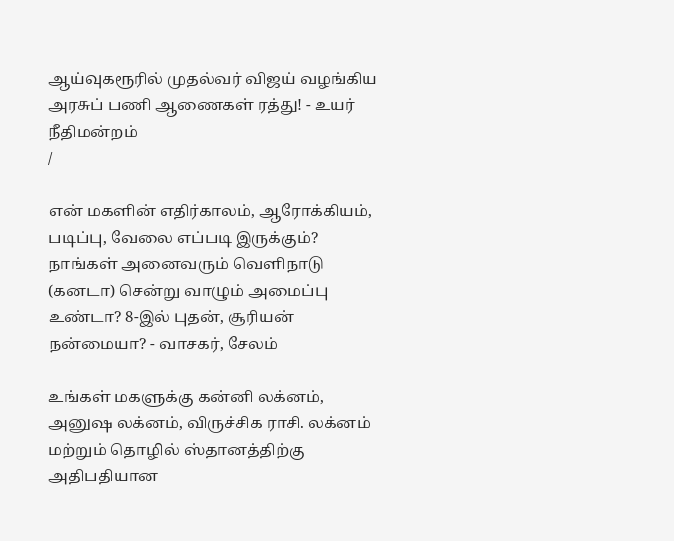ஆய்வுகரூரில் முதல்வர் விஜய் வழங்கிய அரசுப் பணி ஆணைகள் ரத்து! - உயர் நீதிமன்றம்
/

என் மகளின் எதிர்காலம், ஆரோக்கியம், படிப்பு, வேலை எப்படி இருக்கும்? நாங்கள் அனைவரும் வெளிநாடு (கனடா) சென்று வாழும் அமைப்பு உண்டா? 8-இல் புதன், சூரியன் நன்மையா? - வாசகர், சேலம்

உங்கள் மகளுக்கு கன்னி லக்னம், அனுஷ லக்னம், விருச்சிக ராசி. லக்னம் மற்றும் தொழில் ஸ்தானத்திற்கு அதிபதியான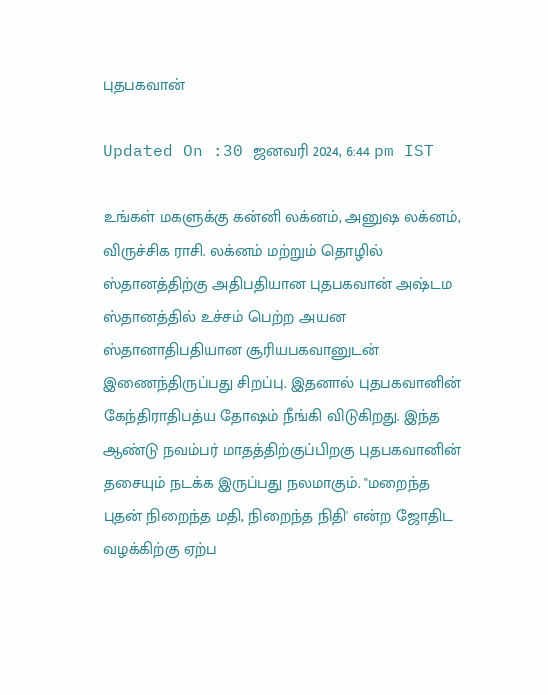புதபகவான்

Updated On :30 ஜனவரி 2024, 6:44 pm IST

உங்கள் மகளுக்கு கன்னி லக்னம், அனுஷ லக்னம், விருச்சிக ராசி. லக்னம் மற்றும் தொழில் ஸ்தானத்திற்கு அதிபதியான புதபகவான் அஷ்டம ஸ்தானத்தில் உச்சம் பெற்ற அயன ஸ்தானாதிபதியான சூரியபகவானுடன் இணைந்திருப்பது சிறப்பு. இதனால் புதபகவானின் கேந்திராதிபத்ய தோஷம் நீங்கி விடுகிறது. இந்த ஆண்டு நவம்பர் மாதத்திற்குப்பிறகு புதபகவானின் தசையும் நடக்க இருப்பது நலமாகும். "மறைந்த புதன் நிறைந்த மதி, நிறைந்த நிதி' என்ற ஜோதிட வழக்கிற்கு ஏற்ப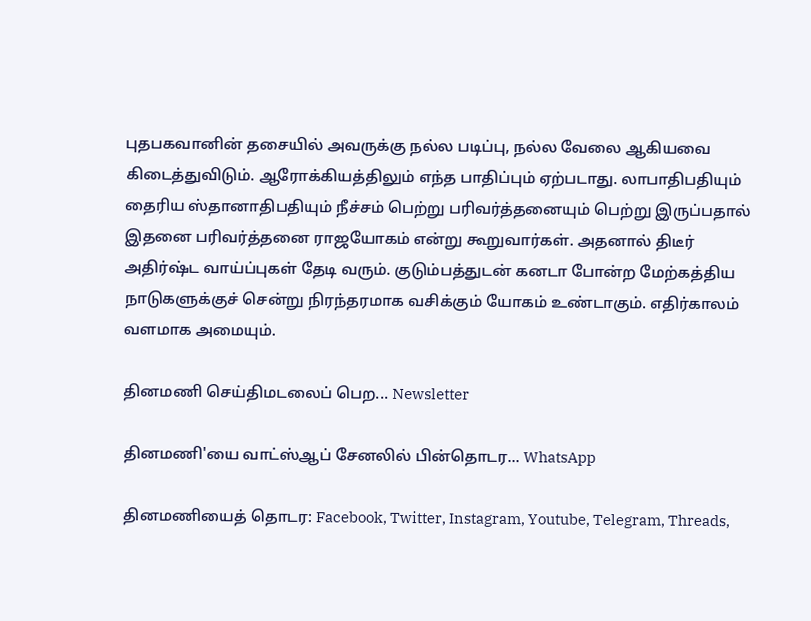புதபகவானின் தசையில் அவருக்கு நல்ல படிப்பு, நல்ல வேலை ஆகியவை கிடைத்துவிடும். ஆரோக்கியத்திலும் எந்த பாதிப்பும் ஏற்படாது. லாபாதிபதியும் தைரிய ஸ்தானாதிபதியும் நீச்சம் பெற்று பரிவர்த்தனையும் பெற்று இருப்பதால் இதனை பரிவர்த்தனை ராஜயோகம் என்று கூறுவார்கள். அதனால் திடீர் அதிர்ஷ்ட வாய்ப்புகள் தேடி வரும். குடும்பத்துடன் கனடா போன்ற மேற்கத்திய நாடுகளுக்குச் சென்று நிரந்தரமாக வசிக்கும் யோகம் உண்டாகும். எதிர்காலம் வளமாக அமையும்.

தினமணி செய்திமடலைப் பெற... Newsletter

தினமணி'யை வாட்ஸ்ஆப் சேனலில் பின்தொடர... WhatsApp

தினமணியைத் தொடர: Facebook, Twitter, Instagram, Youtube, Telegram, Threads,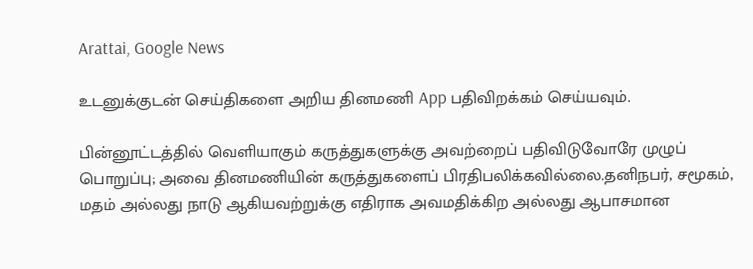Arattai, Google News

உடனுக்குடன் செய்திகளை அறிய தினமணி App பதிவிறக்கம் செய்யவும்.

பின்னூட்டத்தில் வெளியாகும் கருத்துகளுக்கு அவற்றைப் பதிவிடுவோரே முழுப் பொறுப்பு; அவை தினமணியின் கருத்துகளைப் பிரதிபலிக்கவில்லை.தனிநபர், சமூகம், மதம் அல்லது நாடு ஆகியவற்றுக்கு எதிராக அவமதிக்கிற அல்லது ஆபாசமான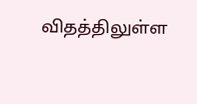விதத்திலுள்ள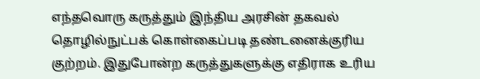எந்தவொரு கருத்தும் இந்திய அரசின் தகவல் தொழில்நுட்பக் கொள்கைப்படி தண்டனைக்குரிய குற்றம். இதுபோன்ற கருத்துகளுக்கு எதிராக உரிய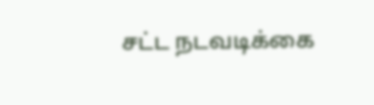சட்ட நடவடிக்கை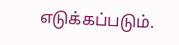எடுக்கப்படும்.